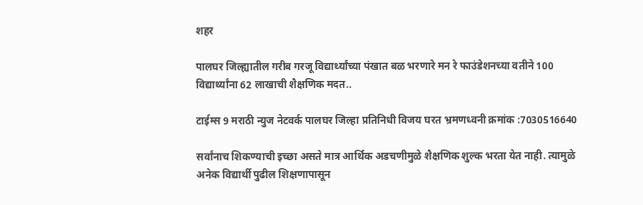शहर

पालघर जिल्ह्यातील गरीब गरजू विद्यार्थ्यांच्या पंखात बळ भरणारे मन रे फाउंडेशनच्या वतीने 100 विद्यार्थ्यांना 62 लाखाची शैक्षणिक मदत..

टाईम्स 9 मराठी न्युज नेटवर्क पालघर जिल्हा प्रतिनिधी विजय घरत भ्रमणध्वनी क्रमांक :7030516640

सर्वांनाच शिकण्याची इच्छा असते मात्र आर्थिक अडचणीमुळे शैक्षणिक शुल्क भरता येत नाही. त्यामुळे अनेक विद्यार्थी पुढील शिक्षणापासून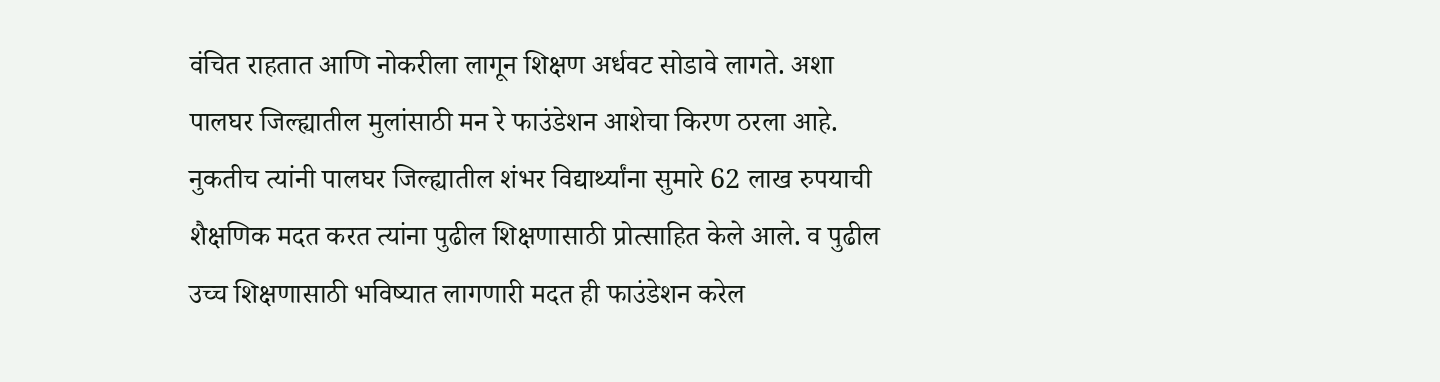वंचित राहतात आणि नोकरीला लागून शिक्षण अर्धवट सोडावे लागते. अशा पालघर जिल्ह्यातील मुलांसाठी मन रे फाउंडेशन आशेचा किरण ठरला आहे.
नुकतीच त्यांनी पालघर जिल्ह्यातील शंभर विद्यार्थ्यांना सुमारे 62 लाख रुपयाची शैक्षणिक मदत करत त्यांना पुढील शिक्षणासाठी प्रोत्साहित केले आले. व पुढील उच्च शिक्षणासाठी भविष्यात लागणारी मदत ही फाउंडेशन करेल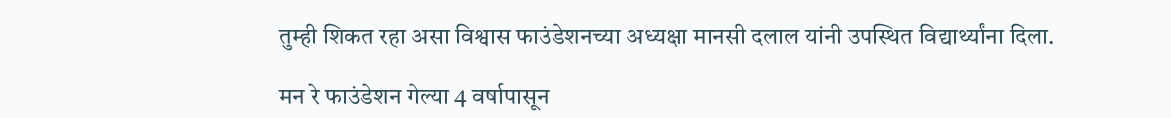तुम्ही शिकत रहा असा विश्वास फाउंडेशनच्या अध्यक्षा मानसी दलाल यांनी उपस्थित विद्यार्थ्यांना दिला.

मन रे फाउंडेशन गेल्या 4 वर्षापासून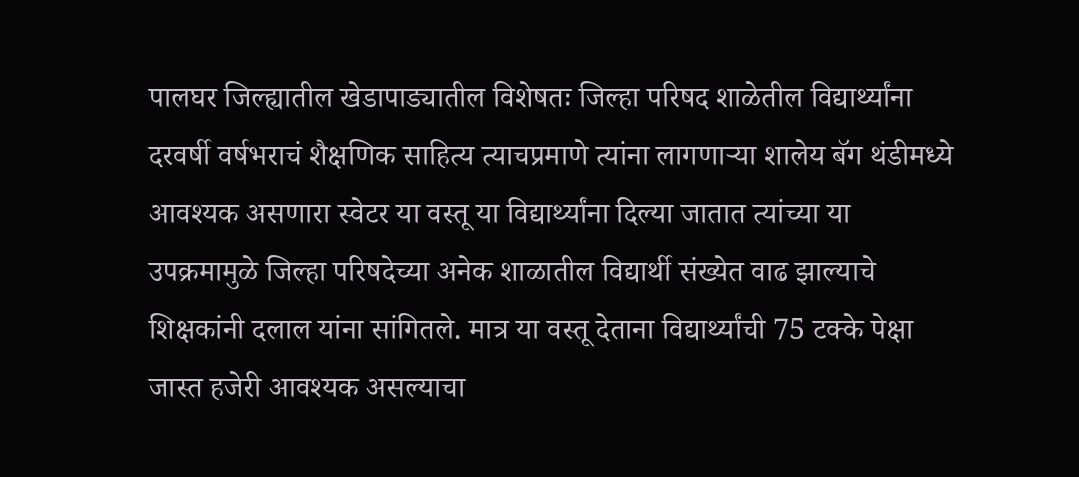पालघर जिल्ह्यातील खेडापाड्यातील विशेषतः जिल्हा परिषद शाळेतील विद्यार्थ्यांना दरवर्षी वर्षभराचं शैक्षणिक साहित्य त्याचप्रमाणे त्यांना लागणाऱ्या शालेय बॅग थंडीमध्ये आवश्यक असणारा स्वेटर या वस्तू या विद्यार्थ्यांना दिल्या जातात त्यांच्या या उपक्रमामुळे जिल्हा परिषदेच्या अनेक शाळातील विद्यार्थी संख्येत वाढ झाल्याचे शिक्षकांनी दलाल यांना सांगितले. मात्र या वस्तू देताना विद्यार्थ्यांची 75 टक्के पेक्षा जास्त हजेरी आवश्यक असल्याचा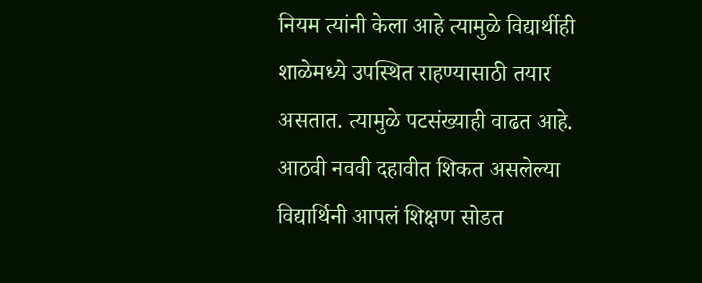नियम त्यांनी केला आहे त्यामुळे विद्यार्थीही शाळेमध्ये उपस्थित राहण्यासाठी तयार असतात. त्यामुळे पटसंख्याही वाढत आहे. आठवी नववी दहावीत शिकत असलेल्या विद्यार्थिनी आपलं शिक्षण सोडत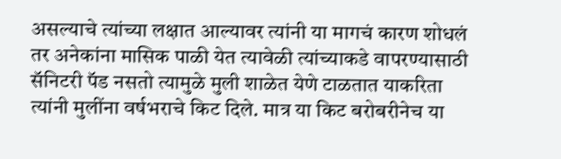असल्याचे त्यांच्या लक्षात आल्यावर त्यांनी या मागचं कारण शोधलं तर अनेकांना मासिक पाळी येत त्यावेळी त्यांच्याकडे वापरण्यासाठी सॅनिटरी पॅड नसतो त्यामुळे मुली शाळेत येणे टाळतात याकरिता त्यांनी मुलींना वर्षभराचे किट दिले. मात्र या किट बरोबरीनेच या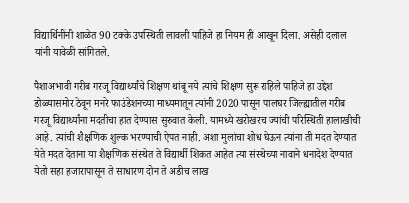विद्यार्थिनींनी शाळेत 90 टक्के उपस्थिती लावली पाहिजे हा नियम ही आखून दिला. असेही दलाल यांनी यावेळी सांगितले.

पैशाअभावी गरीब गरजू विद्यार्थ्यांचे शिक्षण थांबू नये त्यांचे शिक्षण सुरू राहिले पाहिजे हा उद्देश डोळ्यासमोर ठेवून मनरे फाउंडेशनच्या माध्यमातून त्यांनी 2020 पासून पालघर जिल्ह्यातील गरीब गरजू विद्यार्थ्यांना मदतीचा हात देण्यास सुरुवात केली. यामध्ये खरोखरच ज्यांची परिस्थिती हालाखीची आहे. त्यांची शैक्षणिक शुल्क भरण्याची ऐपत नाही. अशा मुलांचा शोध घेऊन त्यांना ती मदत देण्यात येते मदत देताना या शैक्षणिक संस्थेत ते विद्यार्थी शिकत आहेत त्या संस्थेच्या नावाने धनादेश देण्यात येतो सहा हजारापासून ते साधारण दोन ते अडीच लाख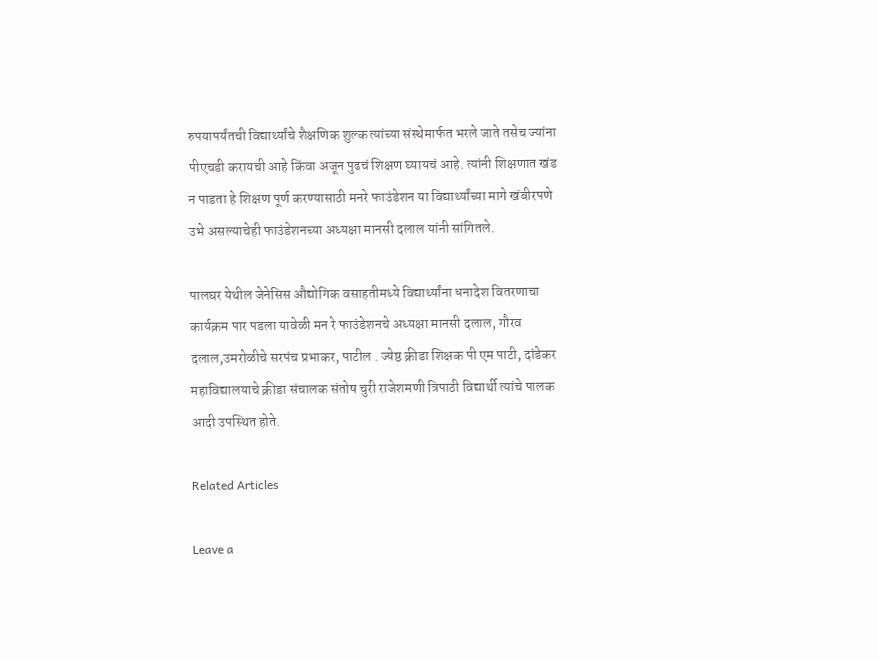रुपयापर्यंतची विद्यार्थ्यांचे शैक्षणिक शुल्क त्यांच्या संस्थेमार्फत भरले जाते तसेच ज्यांना पीएचडी करायची आहे किंवा अजून पुढचं शिक्षण घ्यायचं आहे. त्यांनी शिक्षणात खंड न पाडता हे शिक्षण पूर्ण करण्यासाठी मनरे फाउंडेशन या विद्यार्थ्यांच्या मागे खंबीरपणे उभे असल्याचेही फाउंडेशनच्या अध्यक्षा मानसी दलाल यांनी सांगितले.

पालघर येथील जेनेसिस औद्योगिक वसाहतीमध्ये विद्यार्थ्यांना धनादेश वितरणाचा कार्यक्रम पार पडला यावेळी मन रे फाउंडेशनचे अध्यक्षा मानसी दलाल, गौरव दलाल,उमरोळीचे सरपंच प्रभाकर, पाटील . ज्येष्ठ क्रीडा शिक्षक पी एम पाटी, दांडेकर महाविद्यालयाचे क्रीडा संचालक संतोष चुरी राजेशमणी त्रिपाठी विद्यार्थी त्यांचे पालक आदी उपस्थित होते.

Related Articles

Leave a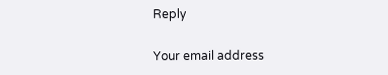Reply

Your email address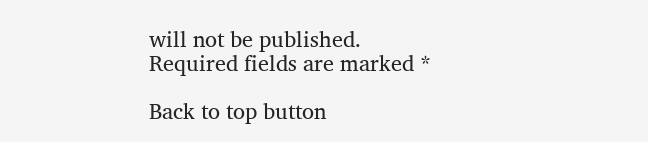will not be published. Required fields are marked *

Back to top button